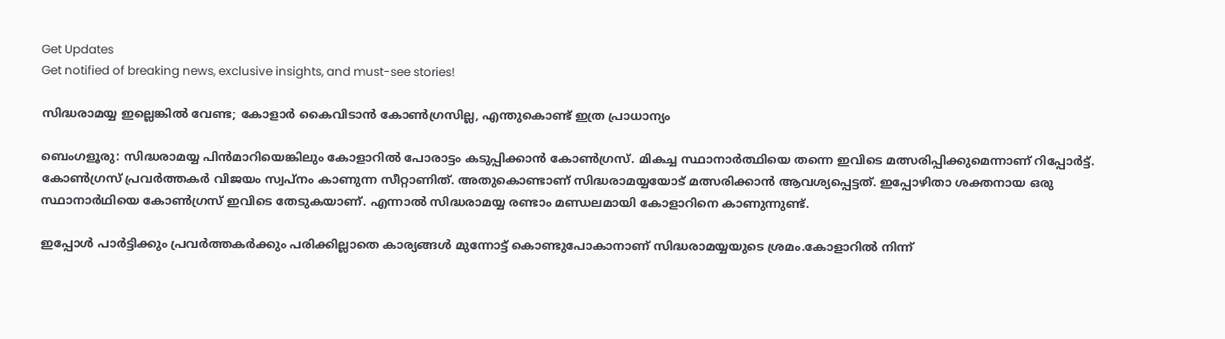Get Updates
Get notified of breaking news, exclusive insights, and must-see stories!

സിദ്ധരാമയ്യ ഇല്ലെങ്കില്‍ വേണ്ട; കോളാര്‍ കൈവിടാന്‍ കോണ്‍ഗ്രസില്ല, എന്തുകൊണ്ട് ഇത്ര പ്രാധാന്യം

ബെംഗളൂരു: സിദ്ധരാമയ്യ പിന്‍മാറിയെങ്കിലും കോളാറില്‍ പോരാട്ടം കടുപ്പിക്കാന്‍ കോണ്‍ഗ്രസ്. മികച്ച സ്ഥാനാര്‍ത്ഥിയെ തന്നെ ഇവിടെ മത്സരിപ്പിക്കുമെന്നാണ് റിപ്പോര്‍ട്ട്. കോണ്‍ഗ്രസ് പ്രവര്‍ത്തകര്‍ വിജയം സ്വപ്‌നം കാണുന്ന സീറ്റാണിത്. അതുകൊണ്ടാണ് സിദ്ധരാമയ്യയോട് മത്സരിക്കാന്‍ ആവശ്യപ്പെട്ടത്. ഇപ്പോഴിതാ ശക്തനായ ഒരു സ്ഥാനാര്‍ഥിയെ കോണ്‍ഗ്രസ് ഇവിടെ തേടുകയാണ്. എന്നാല്‍ സിദ്ധരാമയ്യ രണ്ടാം മണ്ഡലമായി കോളാറിനെ കാണുന്നുണ്ട്.

ഇപ്പോള്‍ പാര്‍ട്ടിക്കും പ്രവര്‍ത്തകര്‍ക്കും പരിക്കില്ലാതെ കാര്യങ്ങള്‍ മുന്നോട്ട് കൊണ്ടുപോകാനാണ് സിദ്ധരാമയ്യയുടെ ശ്രമം.കോളാറില്‍ നിന്ന്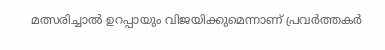മത്സരിച്ചാല്‍ ഉറപ്പായും വിജയിക്കുമെന്നാണ് പ്രവര്‍ത്തകര്‍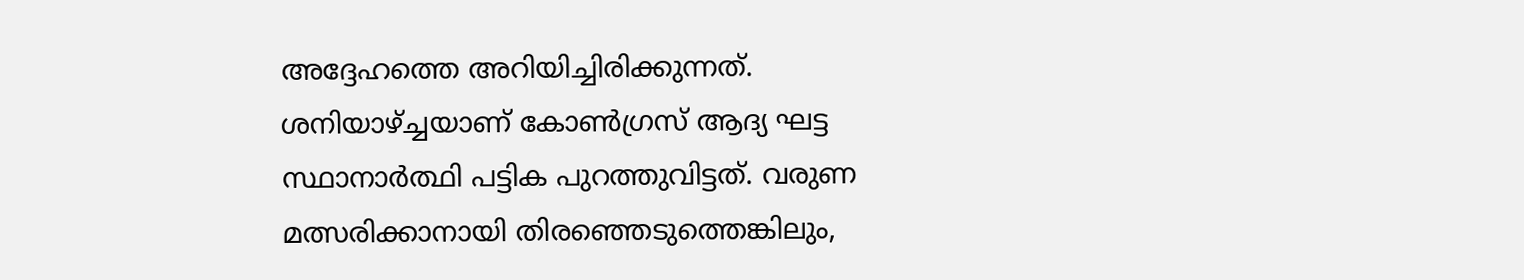അദ്ദേഹത്തെ അറിയിച്ചിരിക്കുന്നത്. ശനിയാഴ്ച്ചയാണ് കോണ്‍ഗ്രസ് ആദ്യ ഘട്ട സ്ഥാനാര്‍ത്ഥി പട്ടിക പുറത്തുവിട്ടത്. വരുണ മത്സരിക്കാനായി തിരഞ്ഞെടുത്തെങ്കിലും,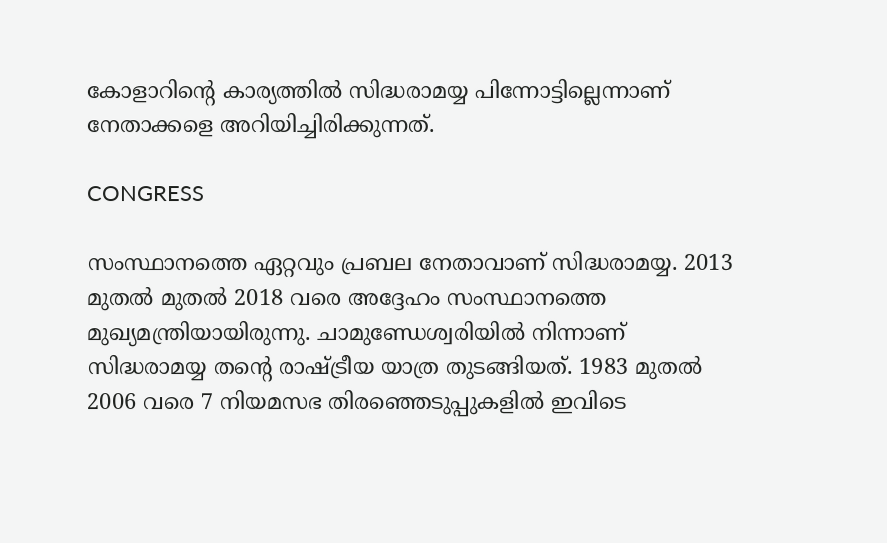കോളാറിന്റെ കാര്യത്തില്‍ സിദ്ധരാമയ്യ പിന്നോട്ടില്ലെന്നാണ് നേതാക്കളെ അറിയിച്ചിരിക്കുന്നത്.

CONGRESS

സംസ്ഥാനത്തെ ഏറ്റവും പ്രബല നേതാവാണ് സിദ്ധരാമയ്യ. 2013 മുതല്‍ മുതല്‍ 2018 വരെ അദ്ദേഹം സംസ്ഥാനത്തെ മുഖ്യമന്ത്രിയായിരുന്നു. ചാമുണ്ഡേശ്വരിയില്‍ നിന്നാണ് സിദ്ധരാമയ്യ തന്റെ രാഷ്ട്രീയ യാത്ര തുടങ്ങിയത്. 1983 മുതല്‍ 2006 വരെ 7 നിയമസഭ തിരഞ്ഞെടുപ്പുകളില്‍ ഇവിടെ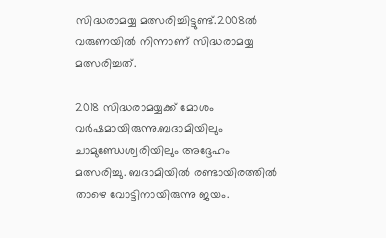സിദ്ധരാമയ്യ മത്സരിച്ചിട്ടുണ്ട്.2008ല്‍ വരുണയില്‍ നിന്നാണ് സിദ്ധരാമയ്യ മത്സരിച്ചത്.

2018 സിദ്ധരാമയ്യക്ക് മോശം വര്‍ഷമായിരുന്നു.ബദാമിയിലും ചാമുണ്ഡേശ്വരിയിലും അദ്ദേഹം മത്സരിച്ചു. ബദാമിയില്‍ രണ്ടായിരത്തില്‍ താഴെ വോട്ടിനായിരുന്നു ജയം.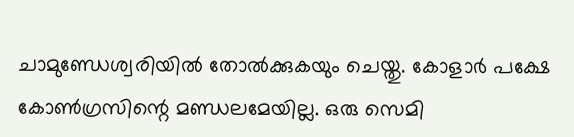ചാമുണ്ഡേശ്വരിയില്‍ തോല്‍ക്കുകയും ചെയ്തു. കോളാര്‍ പക്ഷേ കോണ്‍ഗ്രസിന്റെ മണ്ഡലമേയില്ല. ഒരു സെമി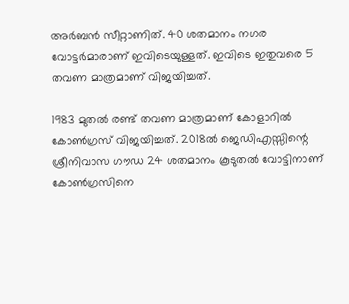അര്‍ബന്‍ സീറ്റാണിത്. 40 ശതമാനം നഗര വോട്ടര്‍മാരാണ് ഇവിടെയുള്ളത്. ഇവിടെ ഇതുവരെ 5 തവണ മാത്രമാണ് വിജയിച്ചത്.

1983 മുതല്‍ രണ്ട് തവണ മാത്രമാണ് കോളാറില്‍ കോണ്‍ഗ്രസ് വിജയിച്ചത്. 2018ല്‍ ജെഡിഎസ്സിന്റെ ശ്രീനിവാസ ഗൗഡ 24 ശതമാനം കൂടുതല്‍ വോട്ടിനാണ് കോണ്‍ഗ്രസിനെ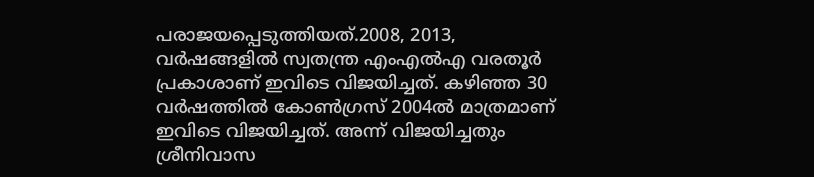പരാജയപ്പെടുത്തിയത്.2008, 2013, വര്‍ഷങ്ങളില്‍ സ്വതന്ത്ര എംഎല്‍എ വരതൂര്‍ പ്രകാശാണ് ഇവിടെ വിജയിച്ചത്. കഴിഞ്ഞ 30 വര്‍ഷത്തില്‍ കോണ്‍ഗ്രസ് 2004ല്‍ മാത്രമാണ് ഇവിടെ വിജയിച്ചത്. അന്ന് വിജയിച്ചതും ശ്രീനിവാസ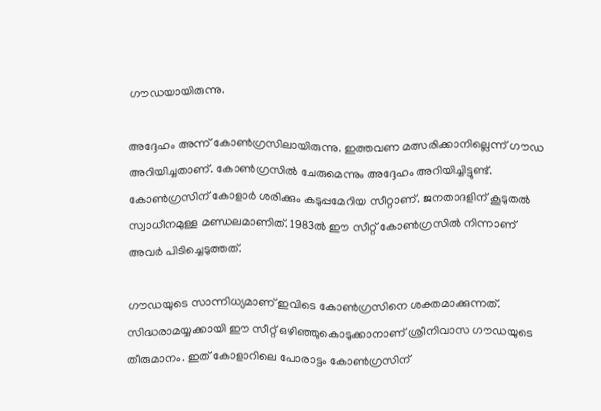ഗൗഡയായിരുന്നു.

അദ്ദേഹം അന്ന് കോണ്‍ഗ്രസിലായിരുന്നു. ഇത്തവണ മത്സരിക്കാനില്ലെന്ന് ഗൗഡ അറിയിച്ചതാണ്. കോണ്‍ഗ്രസില്‍ ചേരുമെന്നും അദ്ദേഹം അറിയിച്ചിട്ടുണ്ട്. കോണ്‍ഗ്രസിന് കോളാര്‍ ശരിക്കും കടുപ്പമേറിയ സീറ്റാണ്. ജനതാദളിന് കൂടുതല്‍ സ്വാധീനമുള്ള മണ്ഡലമാണിത്. 1983ല്‍ ഈ സീറ്റ് കോണ്‍ഗ്രസില്‍ നിന്നാണ് അവര്‍ പിടിച്ചെടുത്തത്.

ഗൗഡയുടെ സാന്നിധ്യമാണ് ഇവിടെ കോണ്‍ഗ്രസിനെ ശക്തമാക്കുന്നത്. സിദ്ധരാമയ്യക്കായി ഈ സീറ്റ് ഒഴിഞ്ഞുകൊടുക്കാനാണ് ശ്രീനിവാസ ഗൗഡയുടെ തീരുമാനം. ഇത് കോളാറിലെ പോരാട്ടം കോണ്‍ഗ്രസിന്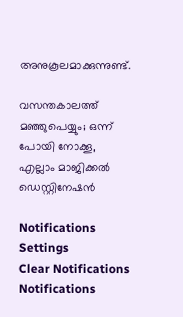അനുകൂലമാക്കുന്നുണ്ട്.

വസന്തകാലത്ത് മഞ്ഞുപെയ്യും; ഒന്ന് പോയി നോക്കൂ, എല്ലാം മാജിക്കല്‍ ഡെസ്റ്റിനേഷന്‍

Notifications
Settings
Clear Notifications
Notifications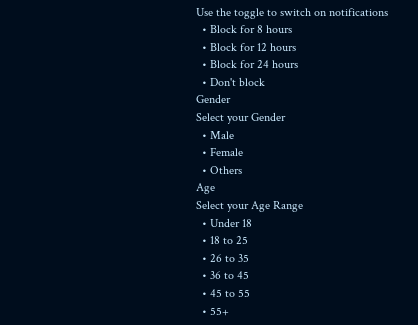Use the toggle to switch on notifications
  • Block for 8 hours
  • Block for 12 hours
  • Block for 24 hours
  • Don't block
Gender
Select your Gender
  • Male
  • Female
  • Others
Age
Select your Age Range
  • Under 18
  • 18 to 25
  • 26 to 35
  • 36 to 45
  • 45 to 55
  • 55+